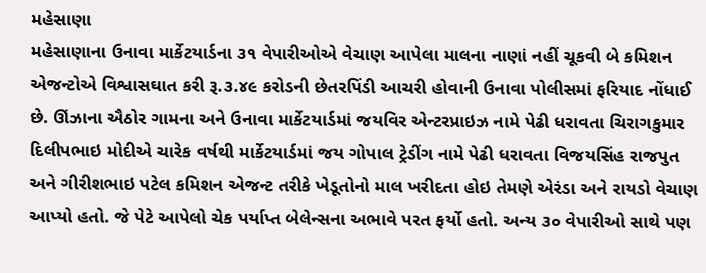મહેસાણા
મહેસાણાના ઉનાવા માર્કેટયાર્ડના ૩૧ વેપારીઓએ વેચાણ આપેલા માલના નાણાં નહીં ચૂકવી બે કમિશન એજન્ટોએ વિશ્વાસઘાત કરી રૂ.૩.૪૯ કરોડની છેતરપિંડી આચરી હોવાની ઉનાવા પોલીસમાં ફરિયાદ નોંધાઈ છે. ઊંઝાના ઐઠોર ગામના અને ઉનાવા માર્કેટયાર્ડમાં જયવિર એન્ટરપ્રાઇઝ નામે પેઢી ધરાવતા ચિરાગકુમાર દિલીપભાઇ મોદીએ ચારેક વર્ષથી માર્કેટયાર્ડમાં જય ગોપાલ ટ્રેડીંગ નામે પેઢી ધરાવતા વિજયસિંહ રાજપુત અને ગીરીશભાઇ પટેલ કમિશન એજન્ટ તરીકે ખેડૂતોનો માલ ખરીદતા હોઇ તેમણે એરંડા અને રાયડો વેચાણ આપ્યો હતો. જે પેટે આપેલો ચેક પર્યાપ્ત બેલેન્સના અભાવે પરત ફર્યો હતો. અન્ય ૩૦ વેપારીઓ સાથે પણ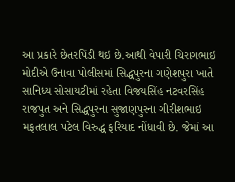આ પ્રકારે છેતરપિંડી થઇ છે.આથી વેપારી ચિરાગભાઇ મોદીએ ઉનાવા પોલીસમાં સિદ્ધપુરના ગણેશપુરા ખાતે સાનિધ્ય સોસાયટીમાં રહેતા વિજયસિંહ નટવરસિંહ રાજપુત અને સિદ્ધપુરના સુજાણપુરના ગીરીશભાઇ મફતલાલ પટેલ વિરુદ્ધ ફરિયાદ નોંધાવી છે. જેમાં આ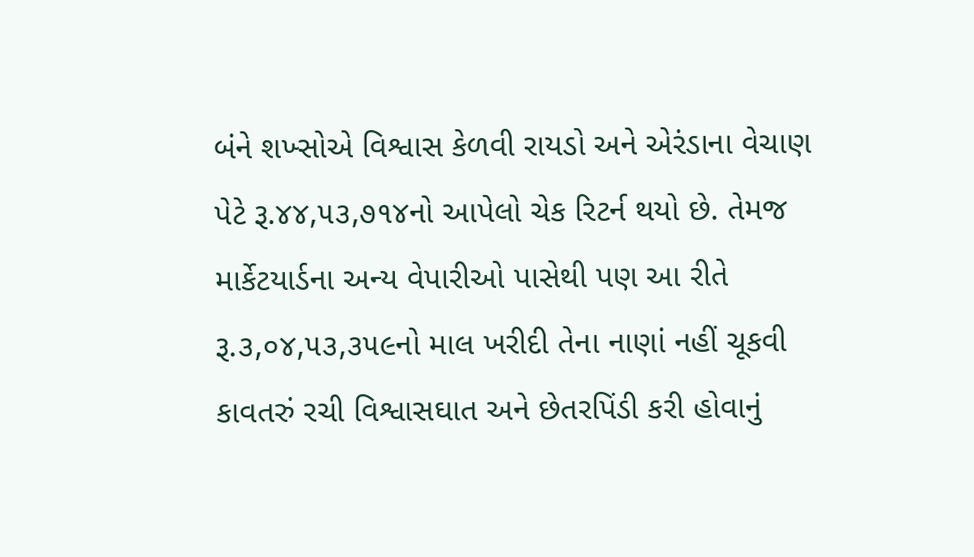બંને શખ્સોએ વિશ્વાસ કેળવી રાયડો અને એરંડાના વેચાણ પેટે રૂ.૪૪,૫૩,૭૧૪નો આપેલો ચેક રિટર્ન થયો છે. તેમજ માર્કેટયાર્ડના અન્ય વેપારીઓ પાસેથી પણ આ રીતે રૂ.૩,૦૪,૫૩,૩૫૯નો માલ ખરીદી તેના નાણાં નહીં ચૂકવી કાવતરું રચી વિશ્વાસઘાત અને છેતરપિંડી કરી હોવાનું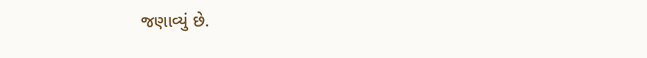જણાવ્યું છે.